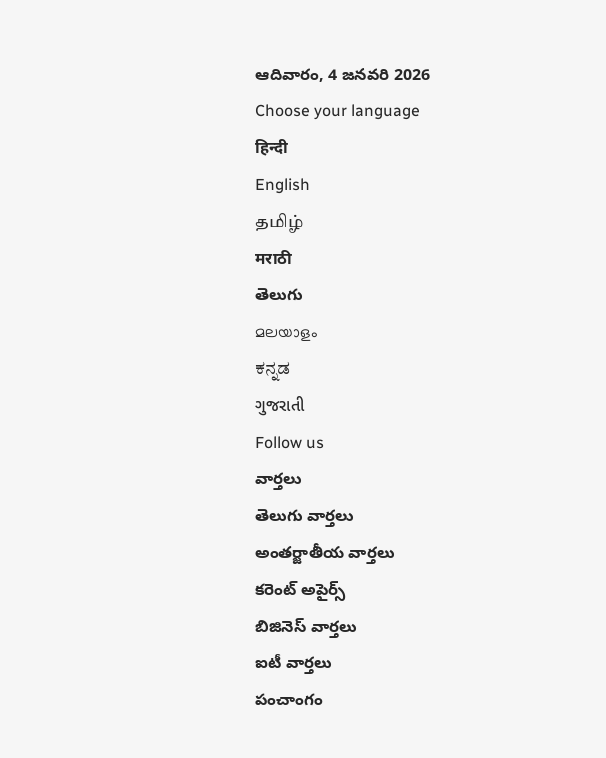ఆదివారం, 4 జనవరి 2026
Choose your language
हिन्दी
English
தமிழ்
मराठी
తెలుగు
മലയാളം
ಕನ್ನಡ
ગુજરાતી
Follow us
వార్తలు
తెలుగు వార్తలు
అంతర్జాతీయ వార్తలు
కరెంట్ అపైర్స్
బిజినెస్ వార్తలు
ఐటీ వార్తలు
పంచాంగం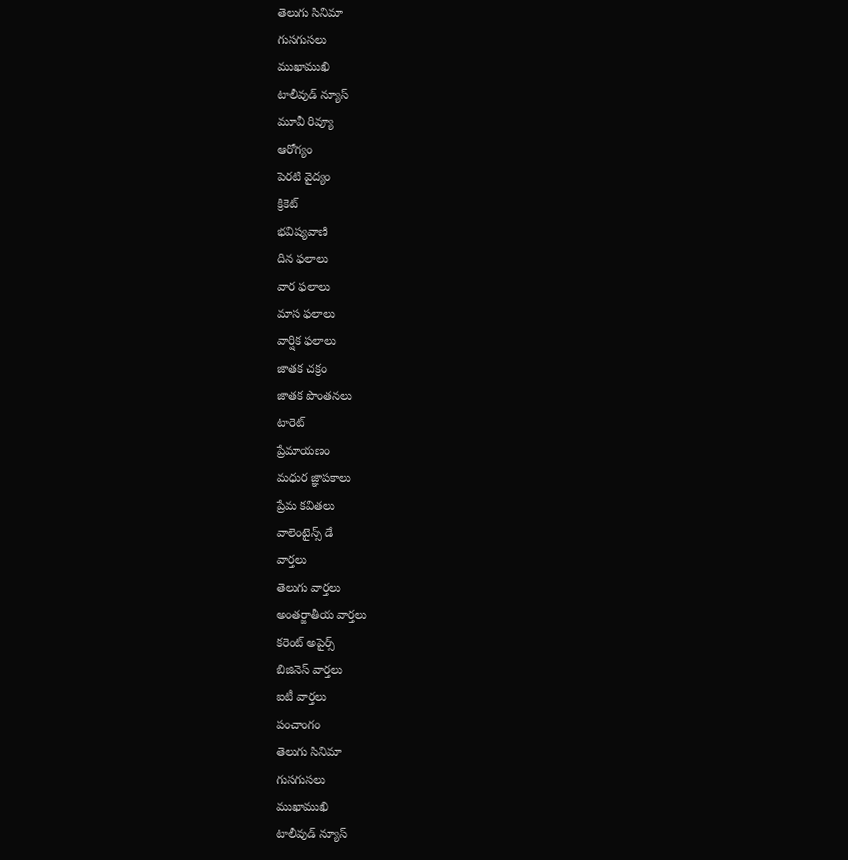తెలుగు సినిమా
గుసగుసలు
ముఖాముఖి
టాలీవుడ్ న్యూస్
మూవీ రివ్యూ
ఆరోగ్యం
పెరటి వైద్యం
క్రికెట్
భవిష్యవాణి
దిన ఫలాలు
వార ఫలాలు
మాస ఫలాలు
వార్షిక ఫలాలు
జాతక చక్రం
జాతక పొంతనలు
టారెట్
ప్రేమాయణం
మధుర జ్ఞాపకాలు
ప్రేమ కవితలు
వాలెంటైన్స్ డే
వార్తలు
తెలుగు వార్తలు
అంతర్జాతీయ వార్తలు
కరెంట్ అపైర్స్
బిజినెస్ వార్తలు
ఐటీ వార్తలు
పంచాంగం
తెలుగు సినిమా
గుసగుసలు
ముఖాముఖి
టాలీవుడ్ న్యూస్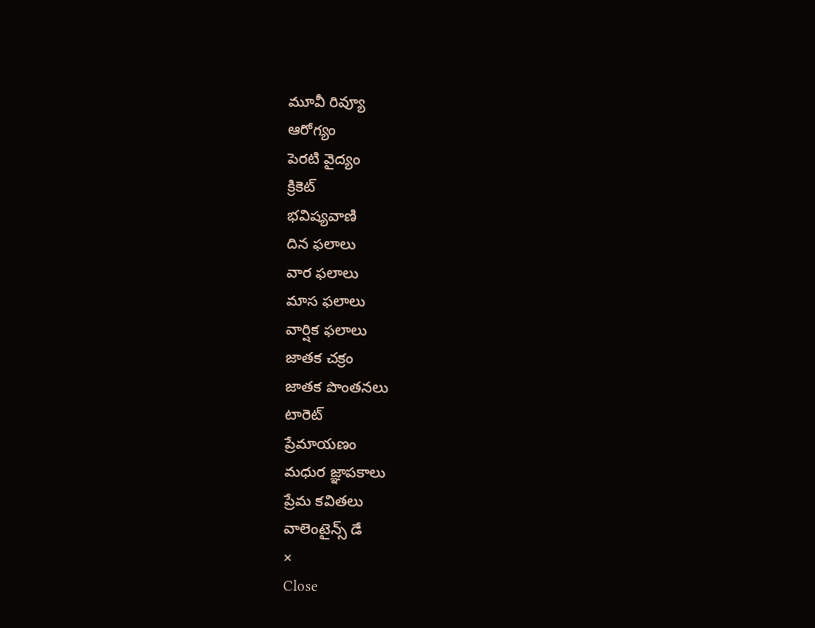మూవీ రివ్యూ
ఆరోగ్యం
పెరటి వైద్యం
క్రికెట్
భవిష్యవాణి
దిన ఫలాలు
వార ఫలాలు
మాస ఫలాలు
వార్షిక ఫలాలు
జాతక చక్రం
జాతక పొంతనలు
టారెట్
ప్రేమాయణం
మధుర జ్ఞాపకాలు
ప్రేమ కవితలు
వాలెంటైన్స్ డే
×
Close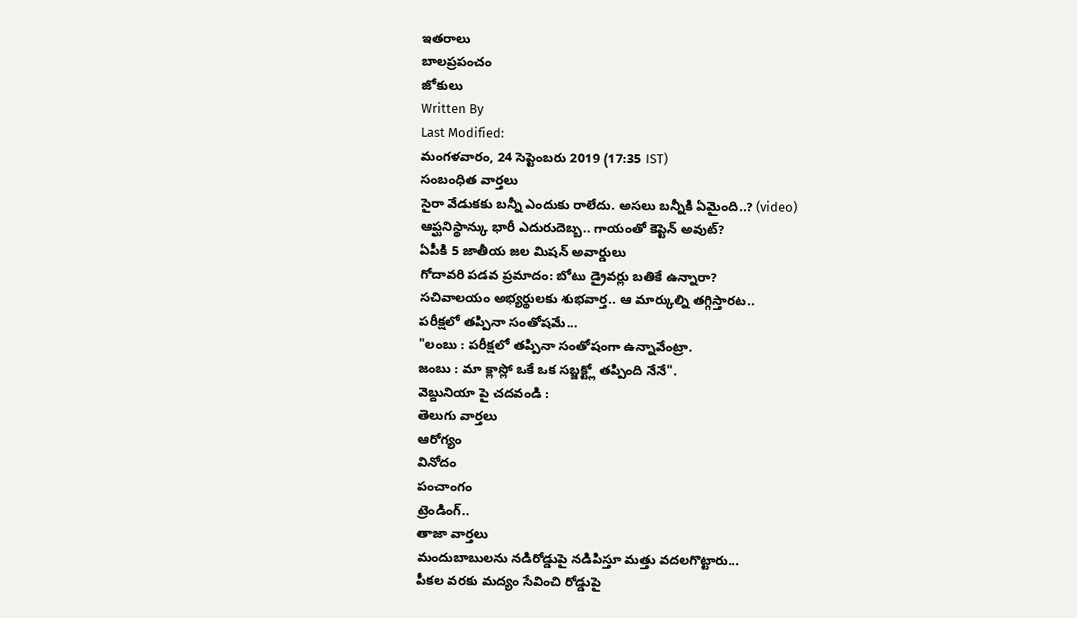ఇతరాలు
బాలప్రపంచం
జోకులు
Written By
Last Modified:
మంగళవారం, 24 సెప్టెంబరు 2019 (17:35 IST)
సంబంధిత వార్తలు
సైరా వేడుకకు బన్నీ ఎందుకు రాలేదు. అసలు బన్నీకి ఏమైంది..? (video)
ఆప్ఘనిస్థాన్కు భారీ ఎదురుదెబ్బ.. గాయంతో కెప్టెన్ అవుట్?
ఏపీకి 5 జాతీయ జల మిషన్ అవార్డులు
గోదావరి పడవ ప్రమాదం: బోటు డ్రైవర్లు బతికే ఉన్నారా?
సచివాలయం అభ్యర్థులకు శుభవార్త.. ఆ మార్కుల్ని తగ్గిస్తారట..
పరీక్షలో తప్పినా సంతోషమే...
"లంబు : పరీక్షలో తప్పినా సంతోషంగా ఉన్నావేంట్రా.
జంబు : మా క్లాస్లో ఒకే ఒక సబ్జక్ట్లో తప్పింది నేనే".
వెబ్దునియా పై చదవండి :
తెలుగు వార్తలు
ఆరోగ్యం
వినోదం
పంచాంగం
ట్రెండింగ్..
తాజా వార్తలు
మందుబాబులను నడిరోడ్డుపై నడిపిస్తూ మత్తు వదలగొట్టారు...
పీకల వరకు మద్యం సేవించి రోడ్డుపై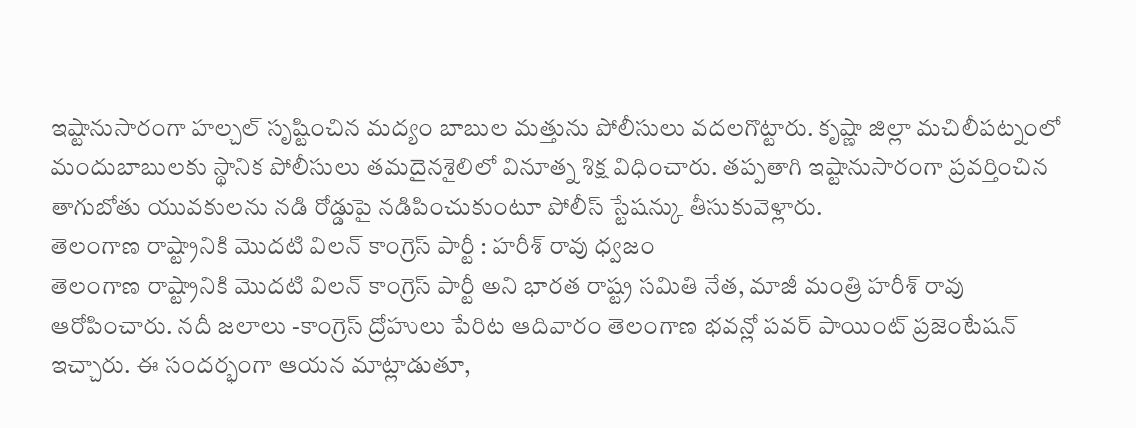ఇష్టానుసారంగా హల్చల్ సృష్టించిన మద్యం బాబుల మత్తును పోలీసులు వదలగొట్టారు. కృష్ణా జిల్లా మచిలీపట్నంలో మందుబాబులకు స్థానిక పోలీసులు తమదైనశైలిలో వినూత్న శిక్ష విధించారు. తప్పతాగి ఇష్టానుసారంగా ప్రవర్తించిన తాగుబోతు యువకులను నడి రోడ్డుపై నడిపించుకుంటూ పోలీస్ స్టేషన్కు తీసుకువెళ్లారు.
తెలంగాణ రాష్ట్రానికి మొదటి విలన్ కాంగ్రెస్ పార్టీ : హరీశ్ రావు ధ్వజం
తెలంగాణ రాష్ట్రానికి మొదటి విలన్ కాంగ్రెస్ పార్టీ అని భారత రాష్ట్ర సమితి నేత, మాజీ మంత్రి హరీశ్ రావు ఆరోపించారు. నదీ జలాలు -కాంగ్రెస్ ద్రోహులు పేరిట ఆదివారం తెలంగాణ భవన్లో పవర్ పాయింట్ ప్రజెంటేషన్ ఇచ్చారు. ఈ సందర్భంగా ఆయన మాట్లాడుతూ,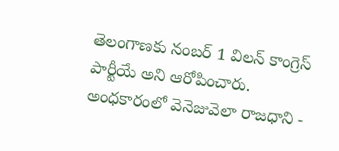తెలంగాణకు నంబర్ 1 విలన్ కాంగ్రెస్ పార్టీయే అని ఆరోపించారు.
అంధకారంలో వెనెజువెలా రాజధాని -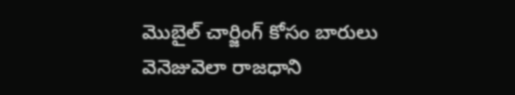మొబైల్ చార్జింగ్ కోసం బారులు
వెనెజువెలా రాజధాని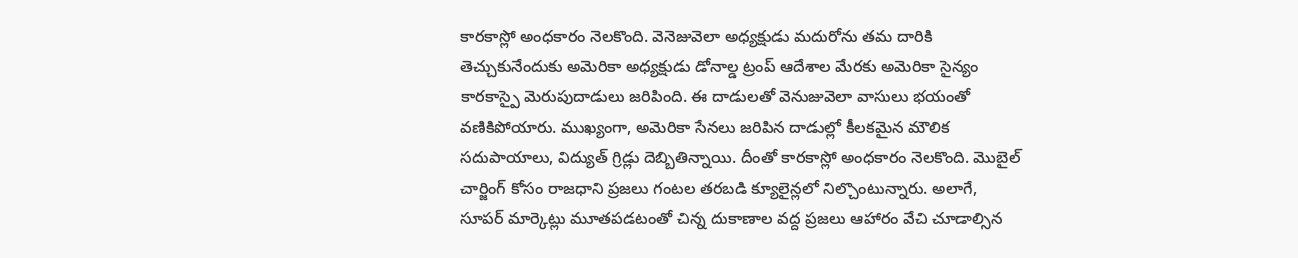కారకాస్లో అంధకారం నెలకొంది. వెనెజువెలా అధ్యక్షుడు మదురోను తమ దారికి తెచ్చుకునేందుకు అమెరికా అధ్యక్షుడు డోనాల్డ ట్రంప్ ఆదేశాల మేరకు అమెరికా సైన్యం కారకాస్పై మెరుపుదాడులు జరిపింది. ఈ దాడులతో వెనుజువెలా వాసులు భయంతో వణికిపోయారు. ముఖ్యంగా, అమెరికా సేనలు జరిపిన దాడుల్లో కీలకమైన మౌలిక సదుపాయాలు, విద్యుత్ గ్రిడ్లు దెబ్బితిన్నాయి. దీంతో కారకాస్లో అంధకారం నెలకొంది. మొబైల్ చార్జింగ్ కోసం రాజధాని ప్రజలు గంటల తరబడి క్యూలైన్లలో నిల్చొంటున్నారు. అలాగే, సూపర్ మార్కెట్లు మూతపడటంతో చిన్న దుకాణాల వద్ద ప్రజలు ఆహారం వేచి చూడాల్సిన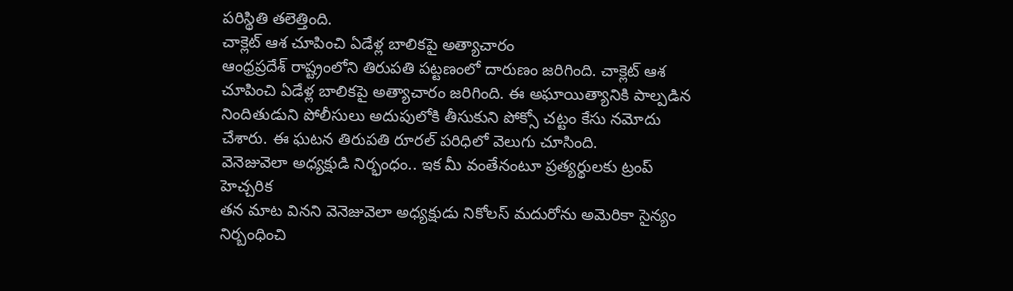పరిస్థితి తలెత్తింది.
చాక్లెట్ ఆశ చూపించి ఏడేళ్ల బాలికపై అత్యాచారం
ఆంధ్రప్రదేశ్ రాష్ట్రంలోని తిరుపతి పట్టణంలో దారుణం జరిగింది. చాక్లెట్ ఆశ చూపించి ఏడేళ్ల బాలికపై అత్యాచారం జరిగింది. ఈ అఘాయిత్యానికి పాల్పడిన నిందితుడుని పోలీసులు అదుపులోకి తీసుకుని పోక్సో చట్టం కేసు నమోదు చేశారు. ఈ ఘటన తిరుపతి రూరల్ పరిధిలో వెలుగు చూసింది.
వెనెజువెలా అధ్యక్షుడి నిర్భంధం.. ఇక మీ వంతేనంటూ ప్రత్యర్థులకు ట్రంప్ హెచ్చరిక
తన మాట వినని వెనెజువెలా అధ్యక్షుడు నికోలస్ మదురోను అమెరికా సైన్యం నిర్బంధించి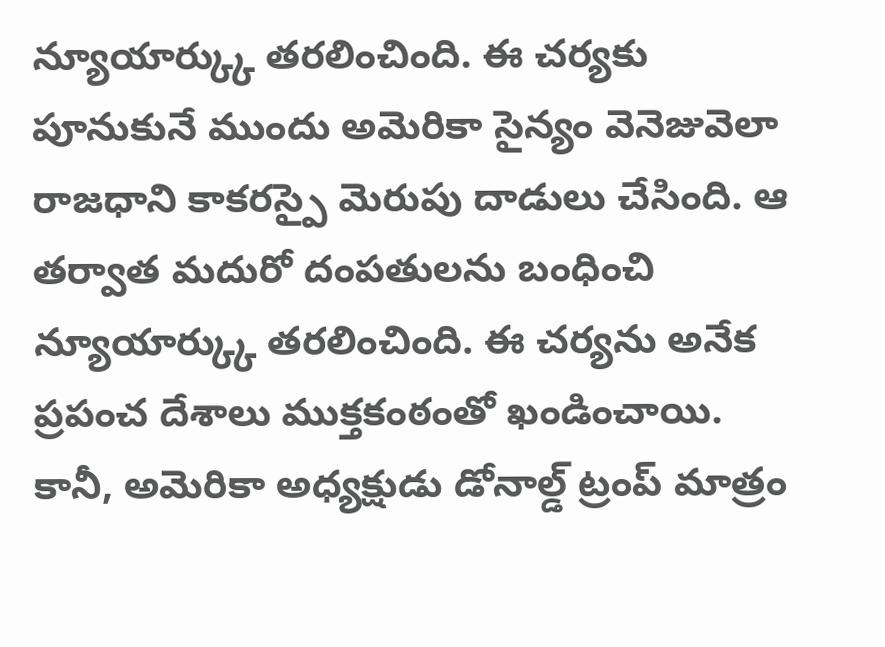న్యూయార్క్కు తరలించింది. ఈ చర్యకు పూనుకునే ముందు అమెరికా సైన్యం వెనెజువెలా రాజధాని కాకరస్పై మెరుపు దాడులు చేసింది. ఆ తర్వాత మదురో దంపతులను బంధించి న్యూయార్క్కు తరలించింది. ఈ చర్యను అనేక ప్రపంచ దేశాలు ముక్తకంఠంతో ఖండించాయి. కానీ, అమెరికా అధ్యక్షుడు డోనాల్డ్ ట్రంప్ మాత్రం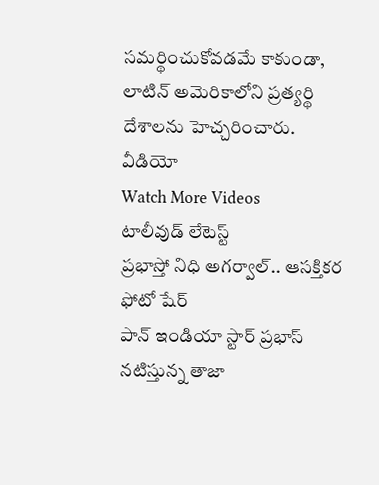సమర్థించుకోవడమే కాకుండా, లాటిన్ అమెరికాలోని ప్రత్యర్థి దేశాలను హెచ్చరించారు.
వీడియో
Watch More Videos
టాలీవుడ్ లేటెస్ట్
ప్రభాస్తో నిధి అగర్వాల్.. ఆసక్తికర ఫోటో షేర్
పాన్ ఇండియా స్టార్ ప్రభాస్ నటిస్తున్న తాజా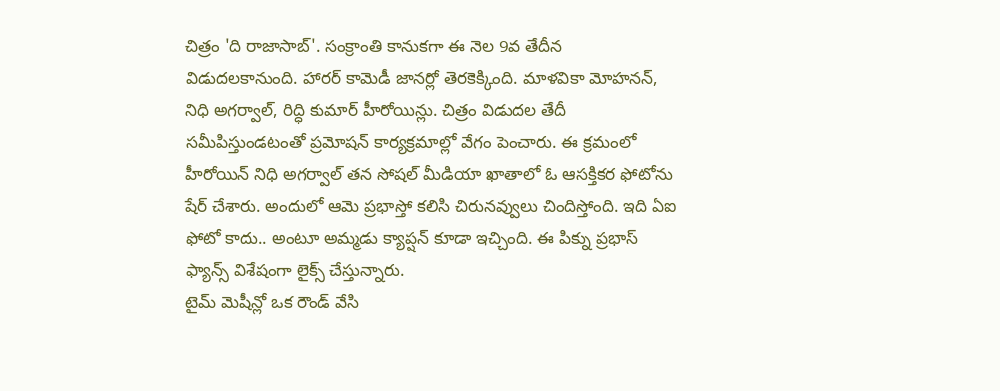చిత్రం 'ది రాజాసాబ్'. సంక్రాంతి కానుకగా ఈ నెల 9వ తేదీన విడుదలకానుంది. హారర్ కామెడీ జానర్లో తెరకెక్కింది. మాళవికా మోహనన్, నిధి అగర్వాల్, రిద్ధి కుమార్ హీరోయిన్లు. చిత్రం విడుదల తేదీ సమీపిస్తుండటంతో ప్రమోషన్ కార్యక్రమాల్లో వేగం పెంచారు. ఈ క్రమంలో హీరోయిన్ నిధి అగర్వాల్ తన సోషల్ మీడియా ఖాతాలో ఓ ఆసక్తికర ఫోటోను షేర్ చేశారు. అందులో ఆమె ప్రభాస్తో కలిసి చిరునవ్వులు చిందిస్తోంది. ఇది ఏఐ ఫోటో కాదు.. అంటూ అమ్మడు క్యాప్షన్ కూడా ఇచ్చింది. ఈ పిక్ను ప్రభాస్ ఫ్యాన్స్ విశేషంగా లైక్స్ చేస్తున్నారు.
టైమ్ మెషీన్లో ఒక రౌండ్ వేసి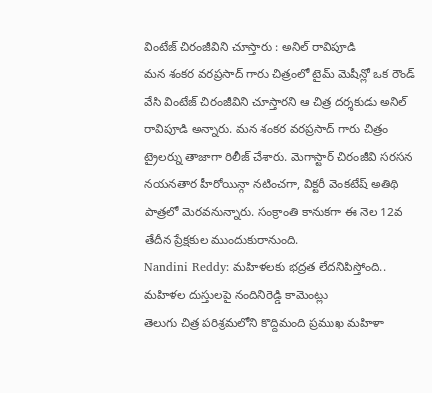వింటేజ్ చిరంజీవిని చూస్తారు : అనిల్ రావిపూడి
మన శంకర వరప్రసాద్ గారు చిత్రంలో టైమ్ మెషీన్లో ఒక రౌండ్ వేసి వింటేజ్ చిరంజీవిని చూస్తారని ఆ చిత్ర దర్శకుడు అనిల్ రావిపూడి అన్నారు. మన శంకర వరప్రసాద్ గారు చిత్రం ట్రైలర్ను తాజాగా రిలీజ్ చేశారు. మెగాస్టార్ చిరంజీవి సరసన నయనతార హీరోయిన్గా నటించగా, విక్టరీ వెంకటేష్ అతిథి పాత్రలో మెరవనున్నారు. సంక్రాంతి కానుకగా ఈ నెల 12వ తేదీన ప్రేక్షకుల ముందుకురానుంది.
Nandini Reddy: మహిళలకు భద్రత లేదనిపిస్తోంది.. మహిళల దుస్తులపై నందినిరెడ్డి కామెంట్లు
తెలుగు చిత్ర పరిశ్రమలోని కొద్దిమంది ప్రముఖ మహిళా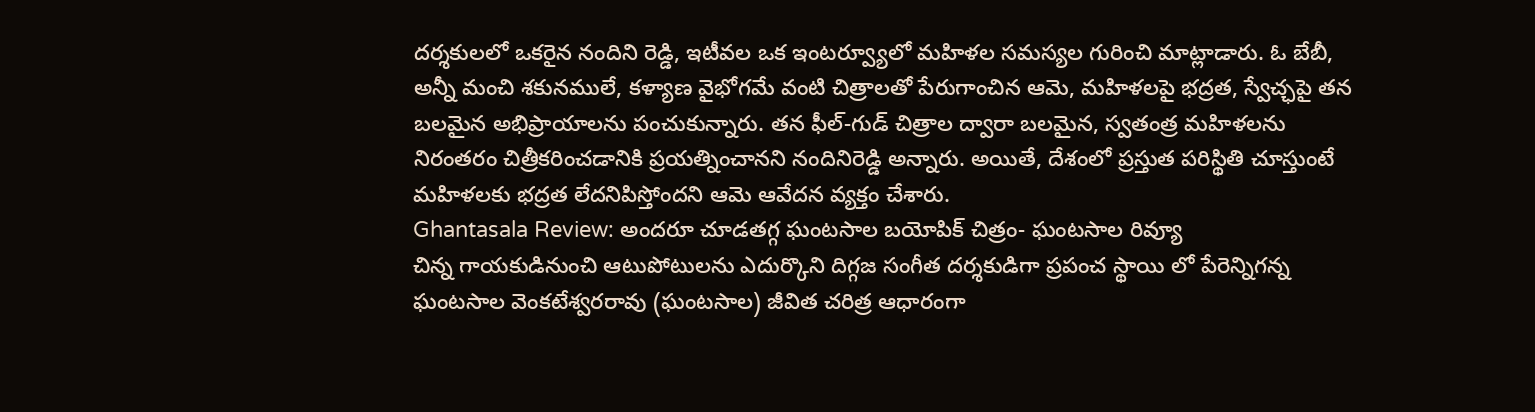దర్శకులలో ఒకరైన నందిని రెడ్డి, ఇటీవల ఒక ఇంటర్వ్యూలో మహిళల సమస్యల గురించి మాట్లాడారు. ఓ బేబీ, అన్నీ మంచి శకునములే, కళ్యాణ వైభోగమే వంటి చిత్రాలతో పేరుగాంచిన ఆమె, మహిళలపై భద్రత, స్వేచ్ఛపై తన బలమైన అభిప్రాయాలను పంచుకున్నారు. తన ఫీల్-గుడ్ చిత్రాల ద్వారా బలమైన, స్వతంత్ర మహిళలను నిరంతరం చిత్రీకరించడానికి ప్రయత్నించానని నందినిరెడ్డి అన్నారు. అయితే, దేశంలో ప్రస్తుత పరిస్థితి చూస్తుంటే మహిళలకు భద్రత లేదనిపిస్తోందని ఆమె ఆవేదన వ్యక్తం చేశారు.
Ghantasala Review: అందరూ చూడతగ్గ ఘంటసాల బయోపిక్ చిత్రం- ఘంటసాల రివ్యూ
చిన్న గాయకుడినుంచి ఆటుపోటులను ఎదుర్కొని దిగ్గజ సంగీత దర్శకుడిగా ప్రపంచ స్థాయి లో పేరెన్నిగన్న ఘంటసాల వెంకటేశ్వరరావు (ఘంటసాల) జీవిత చరిత్ర ఆధారంగా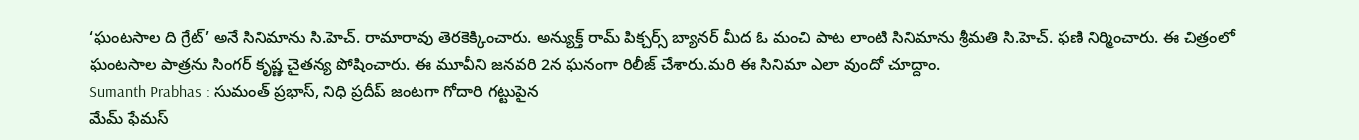‘ఘంటసాల ది గ్రేట్’ అనే సినిమాను సి.హెచ్. రామారావు తెరకెక్కించారు. అన్యుక్త్ రామ్ పిక్చర్స్ బ్యానర్ మీద ఓ మంచి పాట లాంటి సినిమాను శ్రీమతి సి.హెచ్. ఫణి నిర్మించారు. ఈ చిత్రంలో ఘంటసాల పాత్రను సింగర్ కృష్ణ చైతన్య పోషించారు. ఈ మూవీని జనవరి 2న ఘనంగా రిలీజ్ చేశారు.మరి ఈ సినిమా ఎలా వుందో చూద్దాం.
Sumanth Prabhas : సుమంత్ ప్రభాస్, నిధి ప్రదీప్ జంటగా గోదారి గట్టుపైన
మేమ్ ఫేమస్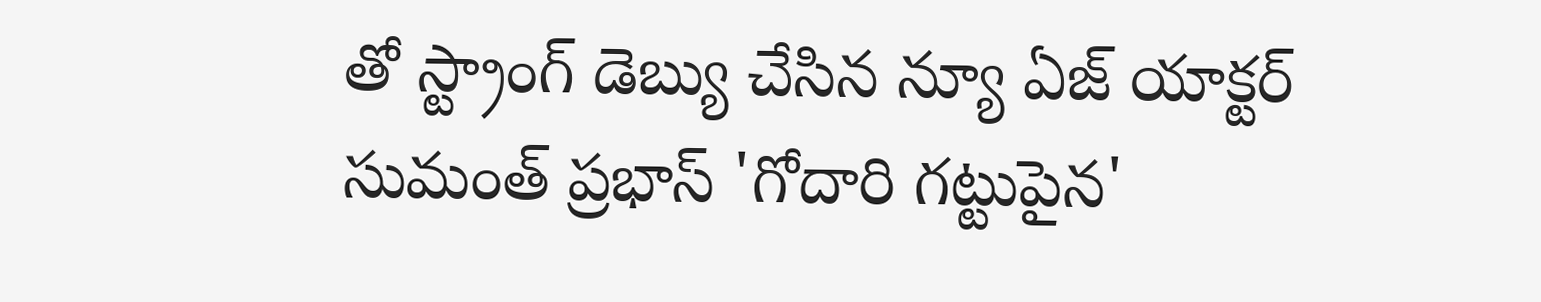తో స్ట్రాంగ్ డెబ్యు చేసిన న్యూ ఏజ్ యాక్టర్ సుమంత్ ప్రభాస్ 'గోదారి గట్టుపైన'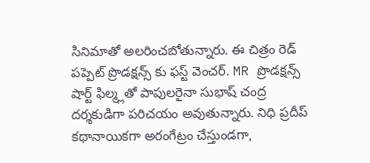సినిమాతో అలరించబోతున్నారు. ఈ చిత్రం రెడ్ పప్పెట్ ప్రొడక్షన్స్ కు ఫస్ట్ వెంచర్. MR ప్రొడక్షన్స్ షార్ట్ ఫిల్మ్లతో పాపులరైనా సుభాష్ చంద్ర దర్శకుడిగా పరిచయం అవుతున్నారు. నిధి ప్రదీప్ కథానాయికగా అరంగేట్రం చేస్తుండగా,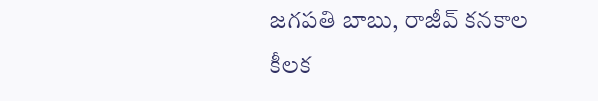జగపతి బాబు, రాజీవ్ కనకాల కీలక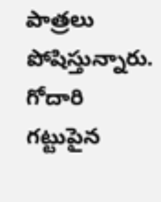పాత్రలు పోషిస్తున్నారు. గోదారి గట్టుపైన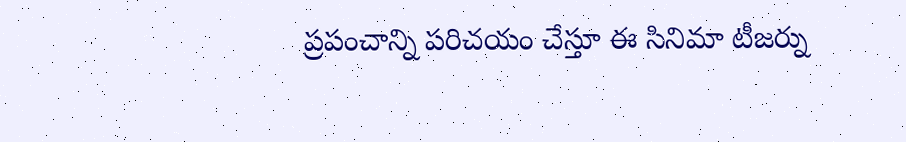ప్రపంచాన్ని పరిచయం చేస్తూ ఈ సినిమా టీజర్ను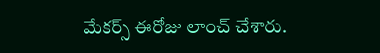మేకర్స్ ఈరోజు లాంచ్ చేశారు.